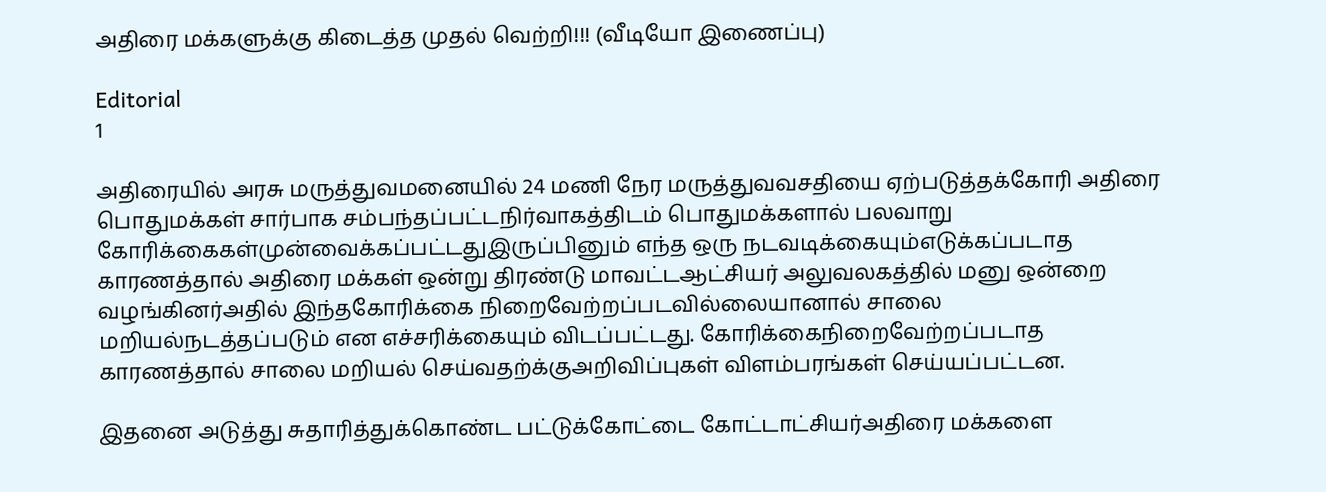அதிரை மக்களுக்கு கிடைத்த முதல் வெற்றி!!! (வீடியோ இணைப்பு)

Editorial
1

அதிரையில் அரசு மருத்துவமனையில் 24 மணி நேர மருத்துவவசதியை ஏற்படுத்தக்கோரி அதிரை பொதுமக்கள் சார்பாக சம்பந்தப்பட்டநிர்வாகத்திடம் பொதுமக்களால் பலவாறு கோரிக்கைகள்முன்வைக்கப்பட்டதுஇருப்பினும் எந்த ஒரு நடவடிக்கையும்எடுக்கப்படாத காரணத்தால் அதிரை மக்கள் ஒன்று திரண்டு மாவட்டஆட்சியர் அலுவலகத்தில் மனு ஒன்றை வழங்கினர்அதில் இந்தகோரிக்கை நிறைவேற்றப்படவில்லையானால் சாலை மறியல்நடத்தப்படும் என எச்சரிக்கையும் விடப்பட்டது. கோரிக்கைநிறைவேற்றப்படாத காரணத்தால் சாலை மறியல் செய்வதற்க்குஅறிவிப்புகள் விளம்பரங்கள் செய்யப்பட்டன.

இதனை அடுத்து சுதாரித்துக்கொண்ட பட்டுக்கோட்டை கோட்டாட்சியர்அதிரை மக்களை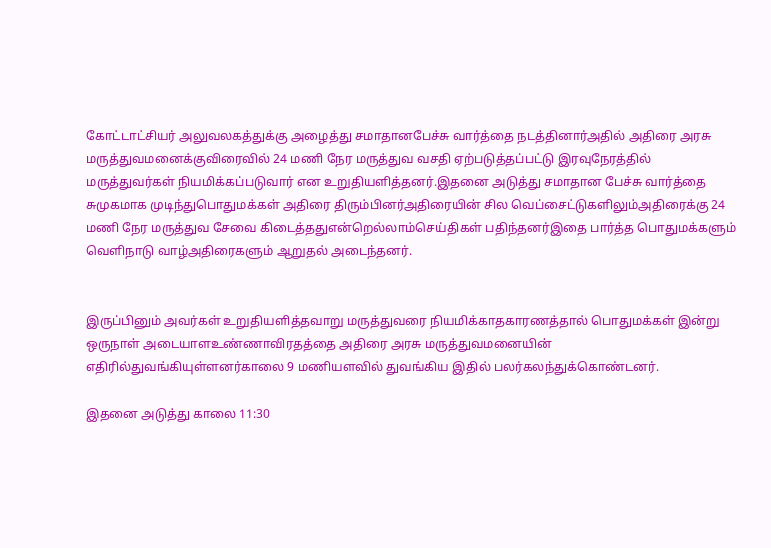கோட்டாட்சியர் அலுவலகத்துக்கு அழைத்து சமாதானபேச்சு வார்த்தை நடத்தினார்அதில் அதிரை அரசு மருத்துவமனைக்குவிரைவில் 24 மணி நேர மருத்துவ வசதி ஏற்படுத்தப்பட்டு இரவுநேரத்தில் மருத்துவர்கள் நியமிக்கப்படுவார் என உறுதியளித்தனர்.இதனை அடுத்து சமாதான பேச்சு வார்த்தை சுமுகமாக முடிந்துபொதுமக்கள் அதிரை திரும்பினர்அதிரையின் சில வெப்சைட்டுகளிலும்அதிரைக்கு 24 மணி நேர மருத்துவ சேவை கிடைத்ததுஎன்றெல்லாம்செய்திகள் பதிந்தனர்இதை பார்த்த பொதுமக்களும் வெளிநாடு வாழ்அதிரைகளும் ஆறுதல் அடைந்தனர்.


இருப்பினும் அவர்கள் உறுதியளித்தவாறு மருத்துவரை நியமிக்காதகாரணத்தால் பொதுமக்கள் இன்று ஒருநாள் அடையாளஉண்ணாவிரதத்தை அதிரை அரசு மருத்துவமனையின் எதிரில்துவங்கியுள்ளனர்காலை 9 மணியளவில் துவங்கிய இதில் பலர்கலந்துக்கொண்டனர்.

இதனை அடுத்து காலை 11:30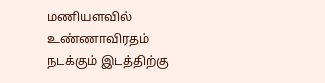மணியளவில் உண்ணாவிரதம் நடக்கும் இடத்திற்கு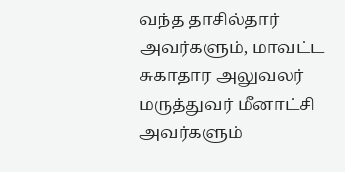வந்த தாசில்தார் அவர்களும், மாவட்ட சுகாதார அலுவலர் மருத்துவர் மீனாட்சி அவர்களும்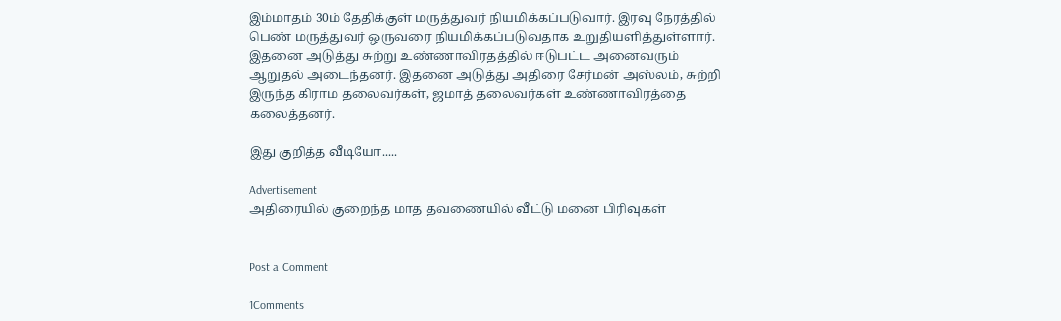இம்மாதம் 30ம் தேதிக்குள் மருத்துவர் நியமிக்கப்படுவார். இரவு நேரத்தில் பெண் மருத்துவர் ஒருவரை நியமிக்கப்படுவதாக உறுதியளித்துள்ளார். இதனை அடுத்து சுற்று உண்ணாவிரதத்தில் ஈடுபட்ட அனைவரும் ஆறுதல் அடைந்தனர். இதனை அடுத்து அதிரை சேர்மன் அஸ்லம், சுற்றி இருந்த கிராம தலைவர்கள், ஜமாத் தலைவர்கள் உண்ணாவிரத்தை கலைத்தனர்.

இது குறித்த வீடியோ.....

Advertisement
அதிரையில் குறைந்த மாத தவணையில் வீட்டு மனை பிரிவுகள்


Post a Comment

1Comments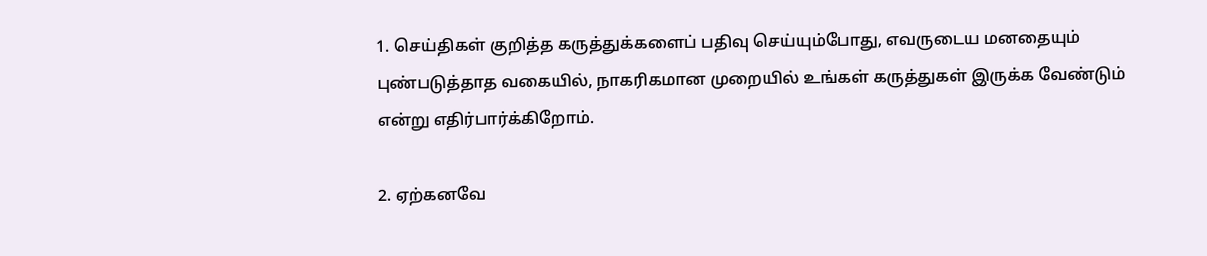1. செய்திகள் குறித்த கருத்துக்களைப் பதிவு செய்யும்போது, எவருடைய மனதையும் புண்படுத்தாத வகையில், நாகரிகமான முறையில் உங்கள் கருத்துகள் இருக்க வேண்டும் என்று எதிர்பார்க்கிறோம்.

2. ஏற்கனவே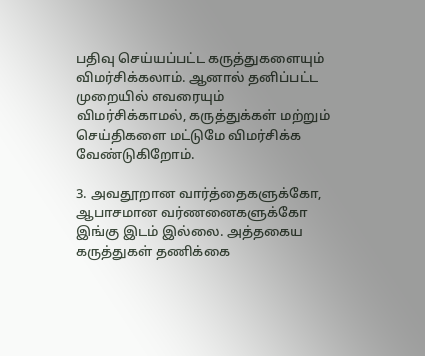பதிவு செய்யப்பட்ட கருத்துகளையும் விமர்சிக்கலாம். ஆனால் தனிப்பட்ட முறையில் எவரையும் விமர்சிக்காமல், கருத்துக்கள் மற்றும் செய்திகளை மட்டுமே விமர்சிக்க வேண்டுகிறோம்.

3. அவதூறான வார்த்தைகளுக்கோ, ஆபாசமான வர்ணனைகளுக்கோ இங்கு இடம் இல்லை. அத்தகைய கருத்துகள் தணிக்கை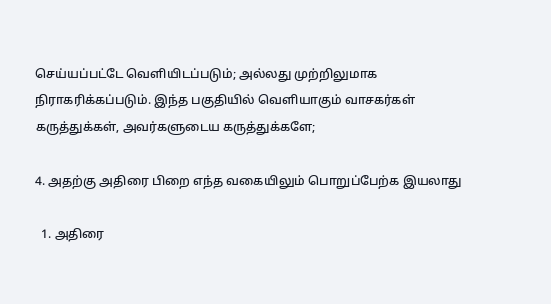செய்யப்பட்டே வெளியிடப்படும்; அல்லது முற்றிலுமாக நிராகரிக்கப்படும். இந்த பகுதியில் வெளியாகும் வாசகர்கள் கருத்துக்கள், அவர்களுடைய கருத்துக்களே;

4. அதற்கு அதிரை பிறை எந்த வகையிலும் பொறுப்பேற்க இயலாது

  1. அதிரை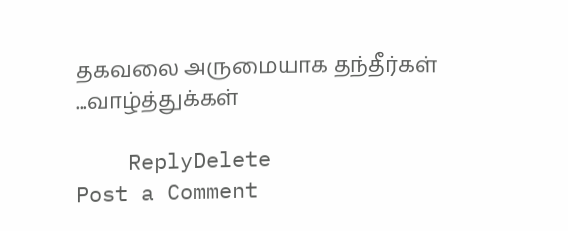தகவலை அருமையாக தந்தீர்கள் ...வாழ்த்துக்கள்

    ReplyDelete
Post a Comment